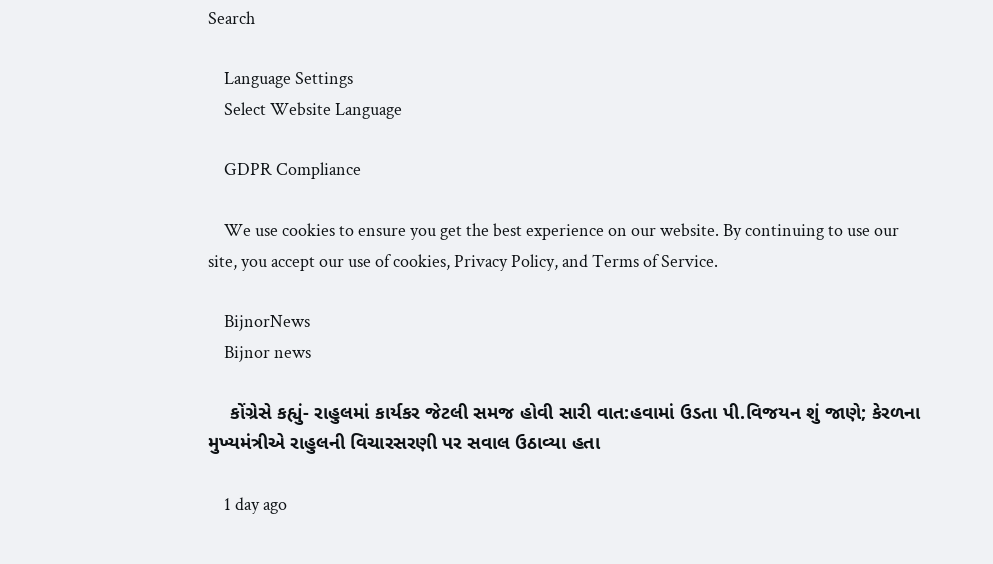Search

    Language Settings
    Select Website Language

    GDPR Compliance

    We use cookies to ensure you get the best experience on our website. By continuing to use our site, you accept our use of cookies, Privacy Policy, and Terms of Service.

    BijnorNews
    Bijnor news

    કોંગ્રેસે કહ્યું- રાહુલમાં કાર્યકર જેટલી સમજ હોવી સારી વાત:હવામાં ઉડતા પી.વિજયન શું જાણે; કેરળના મુખ્યમંત્રીએ રાહુલની વિચારસરણી પર સવાલ ઉઠાવ્યા હતા

    1 day ago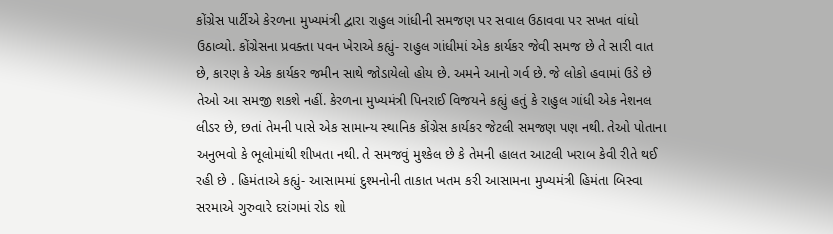કોંગ્રેસ પાર્ટીએ કેરળના મુખ્યમંત્રી દ્વારા રાહુલ ગાંધીની સમજણ પર સવાલ ઉઠાવવા પર સખત વાંધો ઉઠાવ્યો. કોંગ્રેસના પ્રવક્તા પવન ખેરાએ કહ્યું- રાહુલ ગાંધીમાં એક કાર્યકર જેવી સમજ છે તે સારી વાત છે, કારણ કે એક કાર્યકર જમીન સાથે જોડાયેલો હોય છે. અમને આનો ગર્વ છે. જે લોકો હવામાં ઉડે છે તેઓ આ સમજી શકશે નહીં. કેરળના મુખ્યમંત્રી પિનરાઈ વિજયને કહ્યું હતું કે રાહુલ ગાંધી એક નેશનલ લીડર છે, છતાં તેમની પાસે એક સામાન્ય સ્થાનિક કોંગ્રેસ કાર્યકર જેટલી સમજણ પણ નથી. તેઓ પોતાના અનુભવો કે ભૂલોમાંથી શીખતા નથી. તે સમજવું મુશ્કેલ છે કે તેમની હાલત આટલી ખરાબ કેવી રીતે થઈ રહી છે . હિમંતાએ કહ્યું- આસામમાં દુશ્મનોની તાકાત ખતમ કરી આસામના મુખ્યમંત્રી હિમંતા બિસ્વા સરમાએ ગુરુવારે દરાંગમાં રોડ શો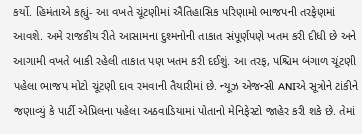કર્યો. હિમંતાએ કહ્યું- આ વખતે ચૂંટણીમાં ઐતિહાસિક પરિણામો ભાજપની તરફેણમાં આવશે. અમે રાજકીય રીતે આસામના દુશ્મનોની તાકાત સંપૂર્ણપણે ખતમ કરી દીધી છે અને આગામી વખતે બાકી રહેલી તાકાત પણ ખતમ કરી દઈશું. આ તરફ, પશ્ચિમ બંગાળ ચૂંટણી પહેલા ભાજપ મોટો ચૂંટણી દાવ રમવાની તૈયારીમાં છે. ન્યૂઝ એજન્સી ANIએ સૂત્રોને ટાંકીને જણાવ્યું કે પાર્ટી એપ્રિલના પહેલા અઠવાડિયામાં પોતાનો મેનિફેસ્ટો જાહેર કરી શકે છે. તેમાં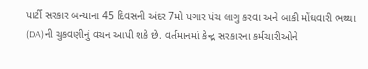પાર્ટી સરકાર બન્યાના 45 દિવસની અંદર 7મો પગાર પંચ લાગુ કરવા અને બાકી મોંઘવારી ભથ્થા (DA)ની ચુકવણીનું વચન આપી શકે છે. વર્તમાનમાં કેન્દ્ર સરકારના કર્મચારીઓને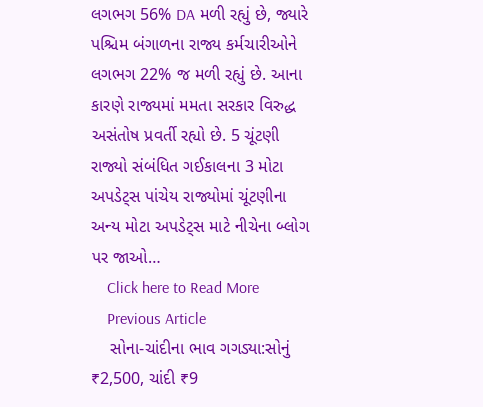લગભગ 56% DA મળી રહ્યું છે, જ્યારે પશ્ચિમ બંગાળના રાજ્ય કર્મચારીઓને લગભગ 22% જ મળી રહ્યું છે. આના કારણે રાજ્યમાં મમતા સરકાર વિરુદ્ધ અસંતોષ પ્રવર્તી રહ્યો છે. 5 ચૂંટણી રાજ્યો સંબંધિત ગઈકાલના 3 મોટા અપડેટ્સ પાંચેય રાજ્યોમાં ચૂંટણીના અન્ય મોટા અપડેટ્સ માટે નીચેના બ્લોગ પર જાઓ…
    Click here to Read More
    Previous Article
    સોના-ચાંદીના ભાવ ગગડ્યા:સોનું ₹2,500, ચાંદી ₹9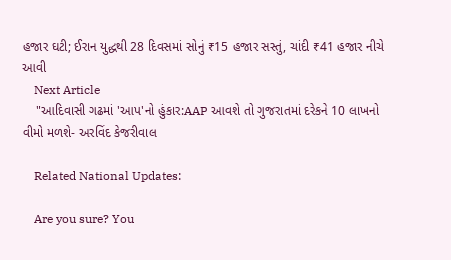હજાર ઘટી; ઈરાન યુદ્ધથી 28 દિવસમાં સોનું ₹15 હજાર સસ્તું, ચાંદી ₹41 હજાર નીચે આવી
    Next Article
    "આદિવાસી ગઢમાં 'આપ'નો હુંકાર:AAP આવશે તો ગુજરાતમાં દરેકને 10 લાખનો વીમો મળશે- અરવિંદ કેજરીવાલ

    Related National Updates:

    Are you sure? You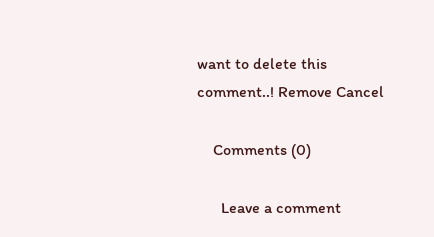want to delete this comment..! Remove Cancel

    Comments (0)

      Leave a comment